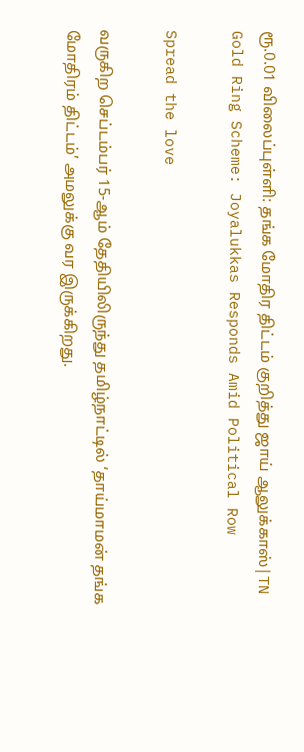ரூ.0.01 விலைப்புள்ளி: தங்க மோதிர திட்டம் குறித்து ஜாய் ஆலுக்காஸ்|TN Gold Ring Scheme: Joyalukkas Responds Amid Political Row

Spread the love

வருகிற செப்டம்பர் 15-ஆம் தேதியிலிருந்து தமிழ்நாட்டில் ‘தாய்மாமன் தங்க மோதிரம் திட்டம்’ அமலுக்கு வர இருக்கிறது.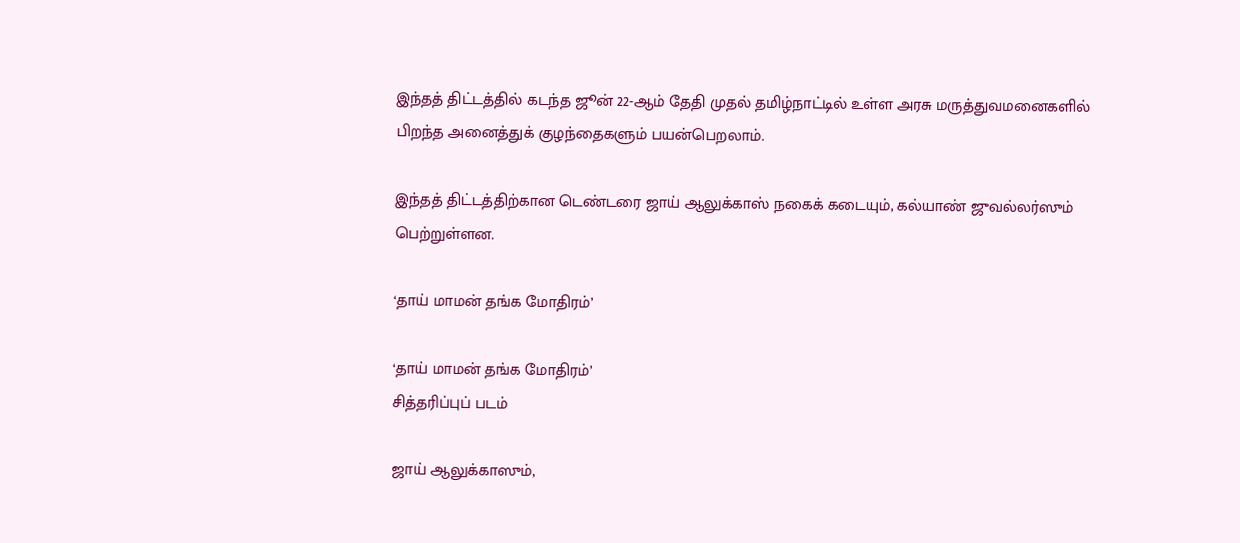இந்தத் திட்டத்தில் கடந்த ஜூன் 22-ஆம் தேதி முதல் தமிழ்நாட்டில் உள்ள அரசு மருத்துவமனைகளில் பிறந்த அனைத்துக் குழந்தைகளும் பயன்பெறலாம்.

இந்தத் திட்டத்திற்கான டெண்டரை ஜாய் ஆலுக்காஸ் நகைக் கடையும், கல்யாண் ஜுவல்லர்ஸும் பெற்றுள்ளன.

‘தாய் மாமன் தங்க மோதிரம்’

‘தாய் மாமன் தங்க மோதிரம்’
சித்தரிப்புப் படம்

ஜாய் ஆலுக்காஸும்,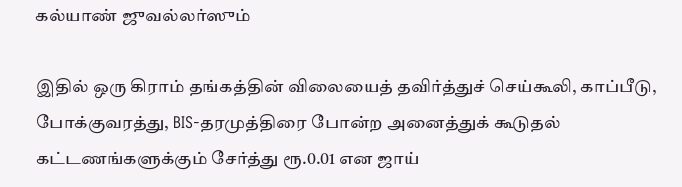கல்யாண் ஜுவல்லர்ஸும்

இதில் ஒரு கிராம் தங்கத்தின் விலையைத் தவிர்த்துச் செய்கூலி, காப்பீடு, போக்குவரத்து, BIS-தரமுத்திரை போன்ற அனைத்துக் கூடுதல் கட்டணங்களுக்கும் சேர்த்து ரூ.0.01 என ஜாய்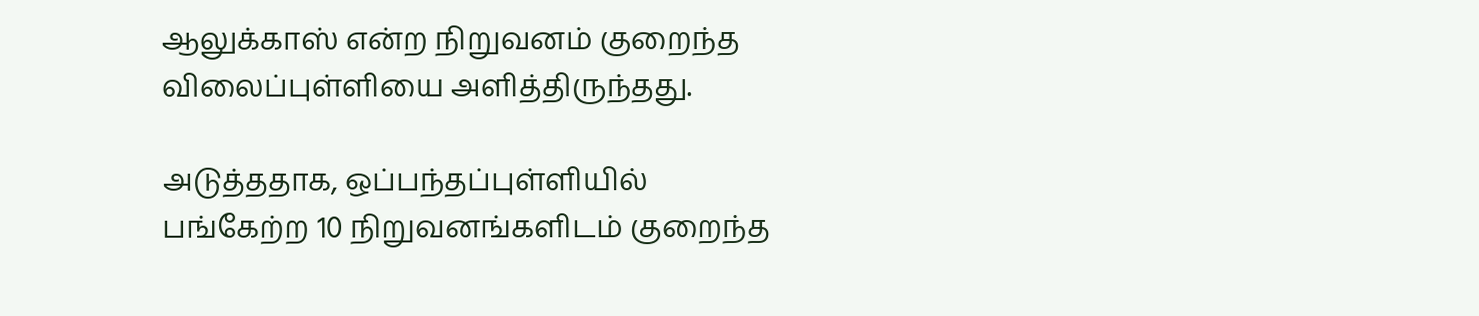ஆலுக்காஸ் என்ற நிறுவனம் குறைந்த விலைப்புள்ளியை அளித்திருந்தது.

அடுத்ததாக, ஒப்பந்தப்புள்ளியில் பங்கேற்ற 10 நிறுவனங்களிடம் குறைந்த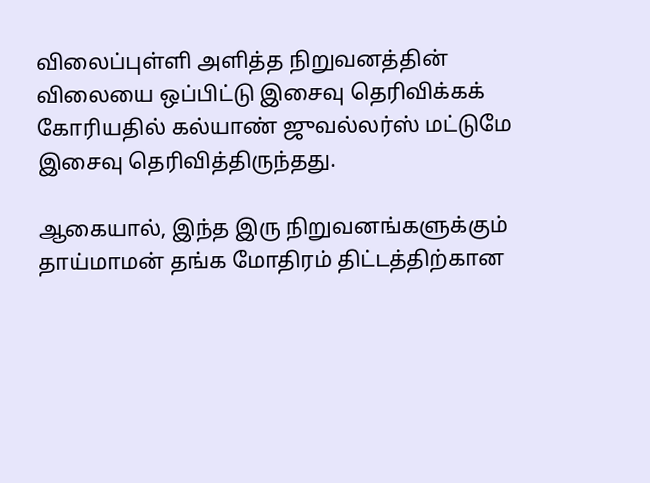விலைப்புள்ளி அளித்த நிறுவனத்தின் விலையை ஒப்பிட்டு இசைவு தெரிவிக்கக் கோரியதில் கல்யாண் ஜுவல்லர்ஸ் மட்டுமே இசைவு தெரிவித்திருந்தது.

ஆகையால், இந்த இரு நிறுவனங்களுக்கும் தாய்மாமன் தங்க மோதிரம் திட்டத்திற்கான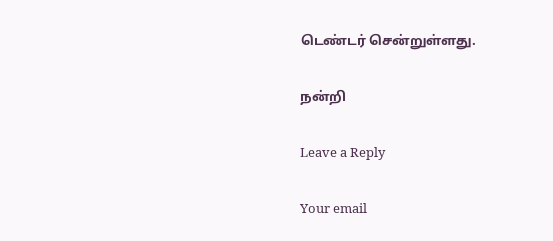டெண்டர் சென்றுள்ளது.

நன்றி

Leave a Reply

Your email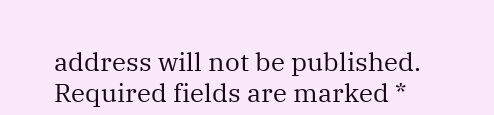address will not be published. Required fields are marked *